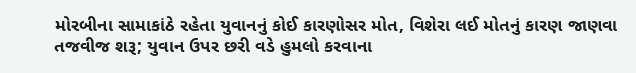મોરબીના સામાકાંઠે રહેતા યુવાનનું કોઈ કારણોસર મોત, વિશેરા લઈ મોતનું કારણ જાણવા તજવીજ શરૂ; યુવાન ઉપર છરી વડે હુમલો કરવાના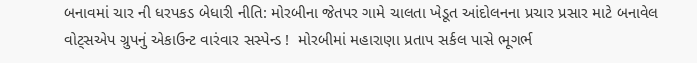બનાવમાં ચાર ની ધરપકડ બેધારી નીતિ: મોરબીના જેતપર ગામે ચાલતા ખેડૂત આંદોલનના પ્રચાર પ્રસાર માટે બનાવેલ વોટ્સએપ ગ્રુપનું એકાઉન્ટ વારંવાર સસ્પેન્ડ !  મોરબીમાં મહારાણા પ્રતાપ સર્કલ પાસે ભૂગર્ભ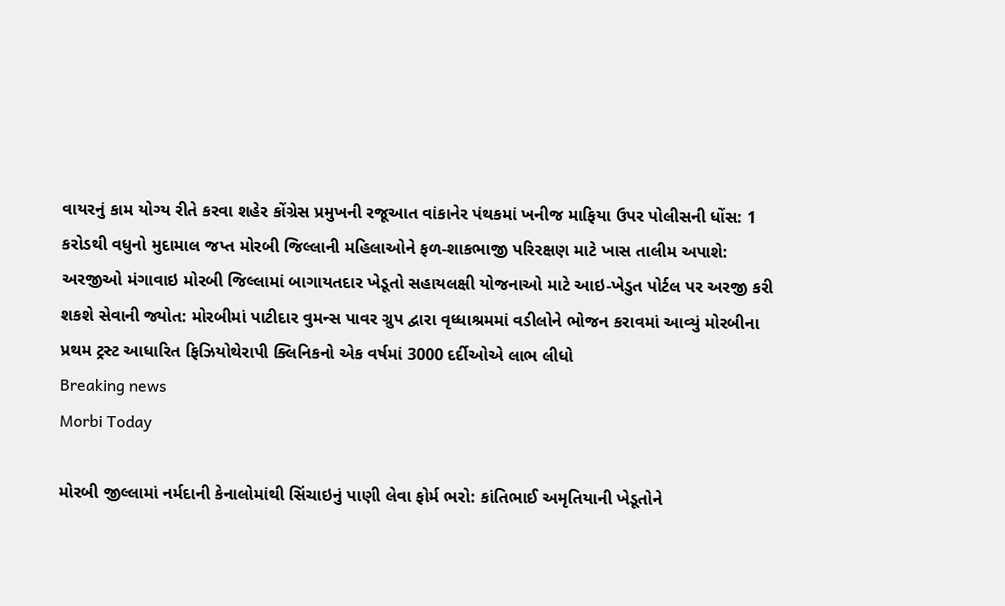વાયરનું કામ યોગ્ય રીતે કરવા શહેર કોંગ્રેસ પ્રમુખની રજૂઆત વાંકાનેર પંથકમાં ખનીજ માફિયા ઉપર પોલીસની ધોંસ: 1 કરોડથી વધુનો મુદામાલ જપ્ત મોરબી જિલ્લાની મહિલાઓને ફળ-શાકભાજી પરિરક્ષણ માટે ખાસ તાલીમ અપાશે: અરજીઓ મંગાવાઇ મોરબી જિલ્લામાં બાગાયતદાર ખેડૂતો સહાયલક્ષી યોજનાઓ માટે આઇ-ખેડુત પોર્ટલ પર અરજી કરી શકશે સેવાની જ્યોત: મોરબીમાં પાટીદાર વુમન્સ પાવર ગ્રુપ દ્વારા વૃધ્ધાશ્રમમાં વડીલોને ભોજન કરાવમાં આવ્યું મોરબીના પ્રથમ ટ્રસ્ટ આધારિત ફિઝિયોથેરાપી ક્લિનિકનો એક વર્ષમાં 3000 દર્દીઓએ લાભ લીધો
Breaking news
Morbi Today

મોરબી જીલ્લામાં નર્મદાની કેનાલોમાંથી સિંચાઇનું પાણી લેવા ફોર્મ ભરો: કાંતિભાઈ અમૃતિયાની ખેડૂતોને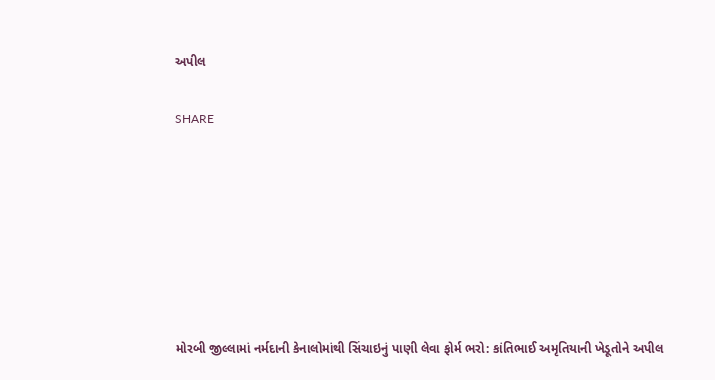અપીલ


SHARE











મોરબી જીલ્લામાં નર્મદાની કેનાલોમાંથી સિંચાઇનું પાણી લેવા ફોર્મ ભરો: કાંતિભાઈ અમૃતિયાની ખેડૂતોને અપીલ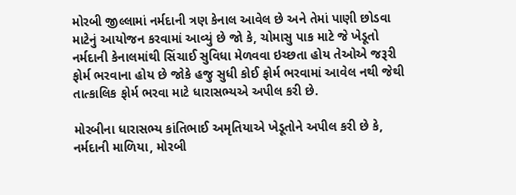મોરબી જીલ્લામાં નર્મદાની ત્રણ કેનાલ આવેલ છે અને તેમાં પાણી છોડવા માટેનું આયોજન કરવામાં આવ્યું છે જો કે, ચોમાસુ પાક માટે જે ખેડૂતો નર્મદાની કેનાલમાંથી સિંચાઈ સુવિધા મેળવવા ઇચ્છતા હોય તેઓએ જરૂરી ફોર્મ ભરવાના હોય છે જોકે હજુ સુધી કોઈ ફોર્મ ભરવામાં આવેલ નથી જેથી તાત્કાલિક ફોર્મ ભરવા માટે ધારાસભ્યએ અપીલ કરી છે.

મોરબીના ધારાસભ્ય કાંતિભાઈ અમૃતિયાએ ખેડૂતોને અપીલ કરી છે કે, નર્મદાની માળિયા, મોરબી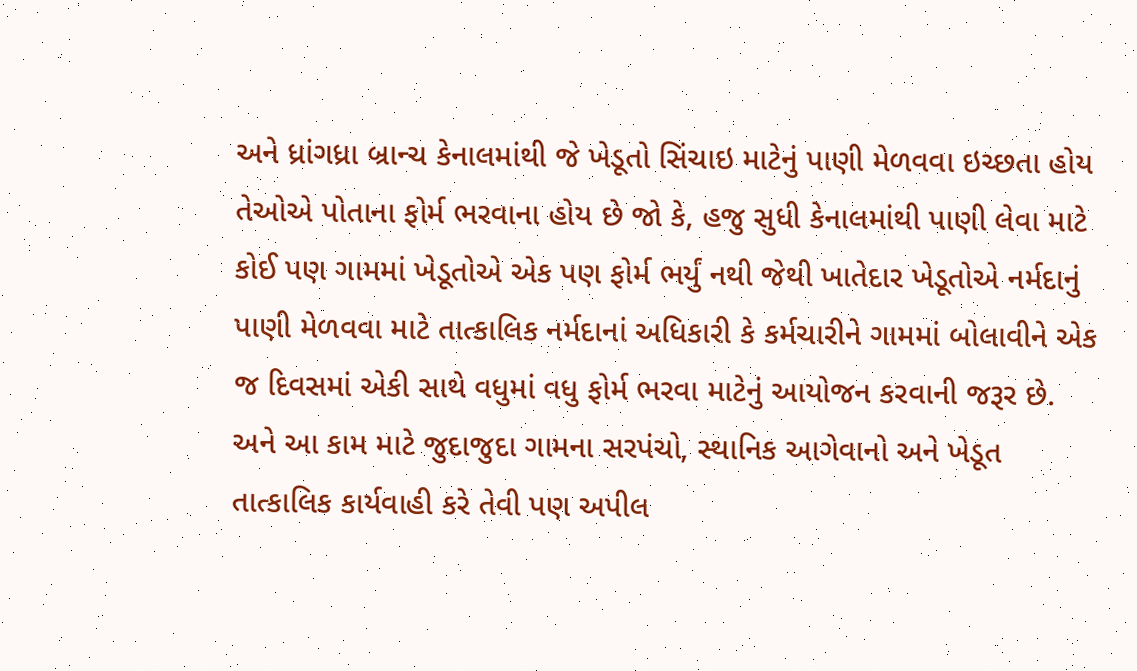અને ધ્રાંગધ્રા બ્રાન્ચ કેનાલમાંથી જે ખેડૂતો સિંચાઇ માટેનું પાણી મેળવવા ઇચ્છતા હોય તેઓએ પોતાના ફોર્મ ભરવાના હોય છે જો કે, હજુ સુધી કેનાલમાંથી પાણી લેવા માટે કોઈ પણ ગામમાં ખેડૂતોએ એક પણ ફોર્મ ભર્યું નથી જેથી ખાતેદાર ખેડૂતોએ નર્મદાનું પાણી મેળવવા માટે તાત્કાલિક નર્મદાનાં અધિકારી કે કર્મચારીને ગામમાં બોલાવીને એક જ દિવસમાં એકી સાથે વધુમાં વધુ ફોર્મ ભરવા માટેનું આયોજન કરવાની જરૂર છે. અને આ કામ માટે જુદાજુદા ગામના સરપંચો, સ્થાનિક આગેવાનો અને ખેડૂત તાત્કાલિક કાર્યવાહી કરે તેવી પણ અપીલ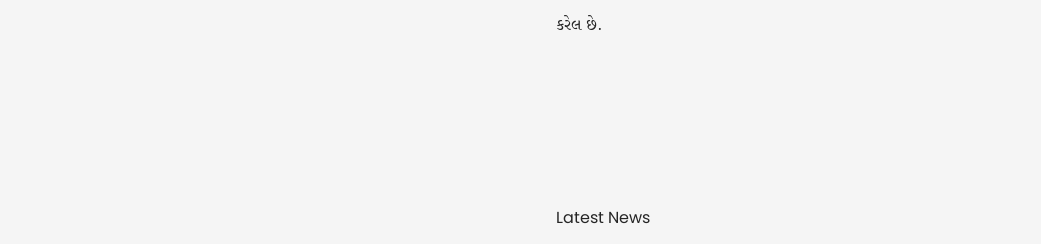કરેલ છે.






Latest News